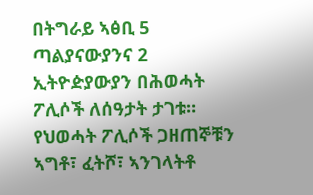በትግራይ ኣፅቢ 5 ጣልያናውያንና 2 ኢትዮዽያውያን በሕወሓት ፖሊሶች ለሰዓታት ታገቱ። የህወሓት ፖሊሶች ጋዘጠኞቹን ኣግቶ፣ ፈትሾ፣ ኣንገላትቶ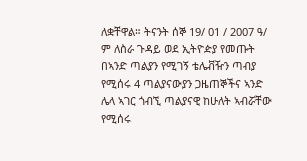ለቋቸዋል። ትናንት ሰኞ 19/ 01 / 2007 ዓ/ ም ለስራ ጉዳይ ወደ ኢትዮዽያ የመጡት በኣንድ ጣልያን የሚገኝ ቴሌቭዥን ጣብያ የሚሰሩ 4 ጣልያናውያን ጋዜጠኞችና ኣንድ ሌላ ኣገር ጎብኚ ጣልያናዊ ከሁለት ኣብሯቸው የሚሰሩ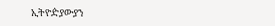ኢትዮዽያውያን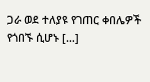ጋራ ወደ ተለያዩ የገጠር ቀበሌዎች የጎበኙ ሲሆኑ […]